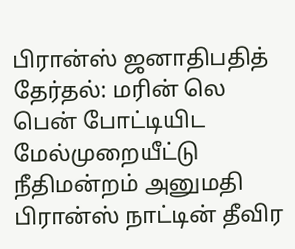பிரான்ஸ் ஜனாதிபதித் தேர்தல்: மரின் லெ பென் போட்டியிட மேல்முறையீட்டு நீதிமன்றம் அனுமதி
பிரான்ஸ் நாட்டின் தீவிர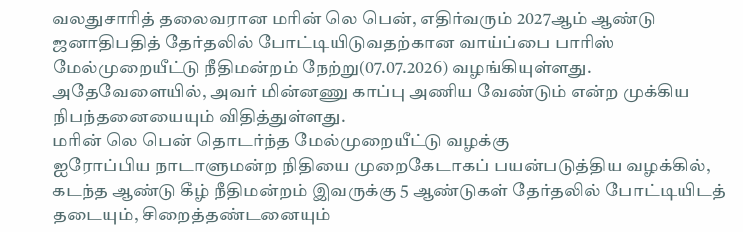வலதுசாரித் தலைவரான மரின் லெ பென், எதிர்வரும் 2027ஆம் ஆண்டு ஜனாதிபதித் தேர்தலில் போட்டியிடுவதற்கான வாய்ப்பை பாரிஸ் மேல்முறையீட்டு நீதிமன்றம் நேற்று(07.07.2026) வழங்கியுள்ளது.
அதேவேளையில், அவர் மின்னணு காப்பு அணிய வேண்டும் என்ற முக்கிய நிபந்தனையையும் விதித்துள்ளது.
மரின் லெ பென் தொடர்ந்த மேல்முறையீட்டு வழக்கு
ஐரோப்பிய நாடாளுமன்ற நிதியை முறைகேடாகப் பயன்படுத்திய வழக்கில், கடந்த ஆண்டு கீழ் நீதிமன்றம் இவருக்கு 5 ஆண்டுகள் தேர்தலில் போட்டியிடத் தடையும், சிறைத்தண்டனையும்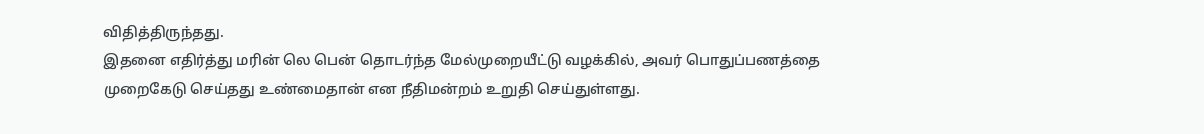விதித்திருந்தது.
இதனை எதிர்த்து மரின் லெ பென் தொடர்ந்த மேல்முறையீட்டு வழக்கில், அவர் பொதுப்பணத்தை முறைகேடு செய்தது உண்மைதான் என நீதிமன்றம் உறுதி செய்துள்ளது.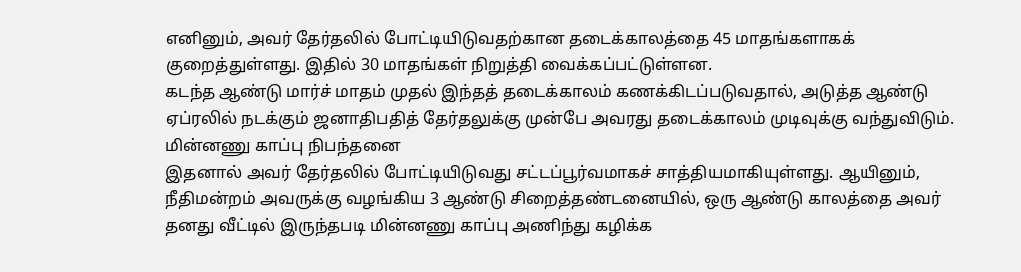எனினும், அவர் தேர்தலில் போட்டியிடுவதற்கான தடைக்காலத்தை 45 மாதங்களாகக் குறைத்துள்ளது. இதில் 30 மாதங்கள் நிறுத்தி வைக்கப்பட்டுள்ளன.
கடந்த ஆண்டு மார்ச் மாதம் முதல் இந்தத் தடைக்காலம் கணக்கிடப்படுவதால், அடுத்த ஆண்டு ஏப்ரலில் நடக்கும் ஜனாதிபதித் தேர்தலுக்கு முன்பே அவரது தடைக்காலம் முடிவுக்கு வந்துவிடும்.
மின்னணு காப்பு நிபந்தனை
இதனால் அவர் தேர்தலில் போட்டியிடுவது சட்டப்பூர்வமாகச் சாத்தியமாகியுள்ளது. ஆயினும், நீதிமன்றம் அவருக்கு வழங்கிய 3 ஆண்டு சிறைத்தண்டனையில், ஒரு ஆண்டு காலத்தை அவர் தனது வீட்டில் இருந்தபடி மின்னணு காப்பு அணிந்து கழிக்க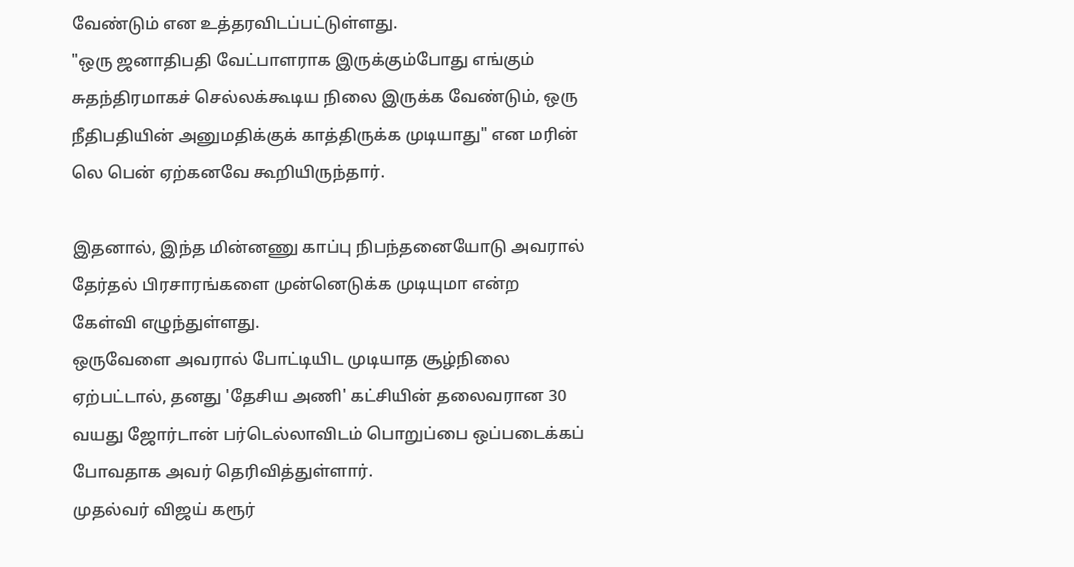வேண்டும் என உத்தரவிடப்பட்டுள்ளது.
"ஒரு ஜனாதிபதி வேட்பாளராக இருக்கும்போது எங்கும் சுதந்திரமாகச் செல்லக்கூடிய நிலை இருக்க வேண்டும், ஒரு நீதிபதியின் அனுமதிக்குக் காத்திருக்க முடியாது" என மரின் லெ பென் ஏற்கனவே கூறியிருந்தார்.

இதனால், இந்த மின்னணு காப்பு நிபந்தனையோடு அவரால் தேர்தல் பிரசாரங்களை முன்னெடுக்க முடியுமா என்ற கேள்வி எழுந்துள்ளது.
ஒருவேளை அவரால் போட்டியிட முடியாத சூழ்நிலை ஏற்பட்டால், தனது 'தேசிய அணி' கட்சியின் தலைவரான 30 வயது ஜோர்டான் பர்டெல்லாவிடம் பொறுப்பை ஒப்படைக்கப் போவதாக அவர் தெரிவித்துள்ளார்.
முதல்வர் விஜய் கரூர்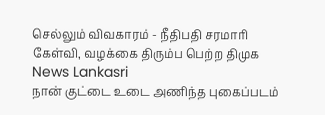செல்லும் விவகாரம் - நீதிபதி சரமாரி கேள்வி, வழக்கை திரும்ப பெற்ற திமுக News Lankasri
நான் குட்டை உடை அணிந்த புகைப்படம்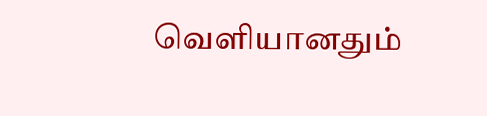வெளியானதும்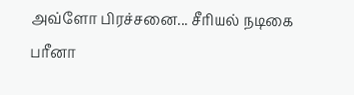அவ்ளோ பிரச்சனை... சீரியல் நடிகை பரீனா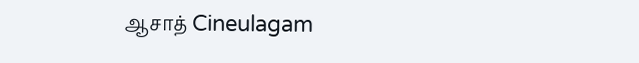ஆசாத் Cineulagam